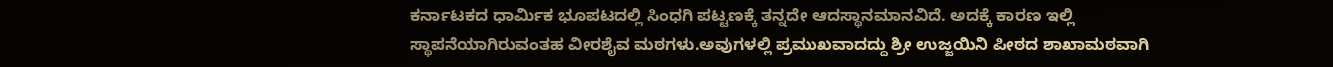ಕರ್ನಾಟಕದ ಧಾರ್ಮಿಕ ಭೂಪಟದಲ್ಲಿ ಸಿಂಧಗಿ ಪಟ್ಟಣಕ್ಕೆ ತನ್ನದೇ ಆದಸ್ಥಾನಮಾನವಿದೆ. ಅದಕ್ಕೆ ಕಾರಣ ಇಲ್ಲಿ ಸ್ಥಾಪನೆಯಾಗಿರುವಂತಹ ವೀರಶೈವ ಮಠಗಳು.ಅವುಗಳಲ್ಲಿ ಪ್ರಮುಖವಾದದ್ದು ಶ್ರೀ ಉಜ್ಜಯಿನಿ ಪೀಠದ ಶಾಖಾಮಠವಾಗಿ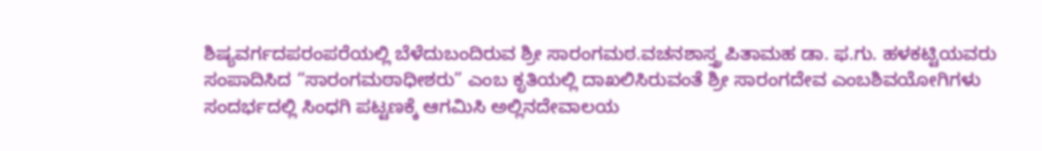ಶಿಷ್ಯವರ್ಗದಪರಂಪರೆಯಲ್ಲಿ ಬೆಳೆದುಬಂದಿರುವ ಶ್ರೀ ಸಾರಂಗಮಠ.ವಚನಶಾಸ್ತ್ರ ಪಿತಾಮಹ ಡಾ. ಫ.ಗು. ಹಳಕಟ್ಟಿಯವರು ಸಂಪಾದಿಸಿದ “ಸಾರಂಗಮಠಾಧೀಶರು” ಎಂಬ ಕೃತಿಯಲ್ಲಿ ದಾಖಲಿಸಿರುವಂತೆ ಶ್ರೀ ಸಾರಂಗದೇವ ಎಂಬಶಿವಯೋಗಿಗಳು ಸಂದರ್ಭದಲ್ಲಿ ಸಿಂಧಗಿ ಪಟ್ಟಣಕ್ಕೆ ಆಗಮಿಸಿ ಅಲ್ಲಿನದೇವಾಲಯ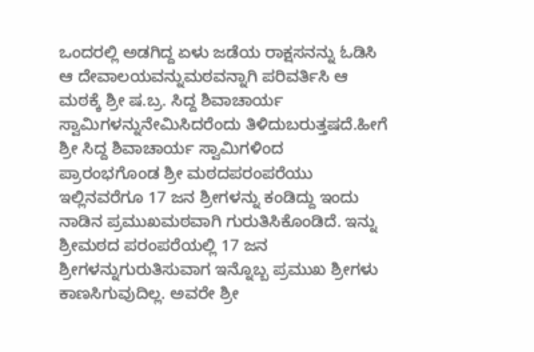ಒಂದರಲ್ಲಿ ಅಡಗಿದ್ದ ಏಳು ಜಡೆಯ ರಾಕ್ಷಸನನ್ನು ಓಡಿಸಿ ಆ ದೇವಾಲಯವನ್ನುಮಠವನ್ನಾಗಿ ಪರಿವರ್ತಿಸಿ ಆ ಮಠಕ್ಕೆ ಶ್ರೀ ಷ.ಬ್ರ. ಸಿದ್ದ ಶಿವಾಚಾರ್ಯ ಸ್ವಾಮಿಗಳನ್ನುನೇಮಿಸಿದರೆಂದು ತಿಳಿದುಬರುತ್ತಷದೆ.ಹೀಗೆ ಶ್ರೀ ಸಿದ್ದ ಶಿವಾಚಾರ್ಯ ಸ್ವಾಮಿಗಳಿಂದ ಪ್ರಾರಂಭಗೊಂಡ ಶ್ರೀ ಮಠದಪರಂಪರೆಯು ಇಲ್ಲಿನವರೆಗೂ 17 ಜನ ಶ್ರೀಗಳನ್ನು ಕಂಡಿದ್ದು ಇಂದು ನಾಡಿನ ಪ್ರಮುಖಮಠವಾಗಿ ಗುರುತಿಸಿಕೊಂಡಿದೆ. ಇನ್ನು ಶ್ರೀಮಠದ ಪರಂಪರೆಯಲ್ಲಿ 17 ಜನ ಶ್ರೀಗಳನ್ನುಗುರುತಿಸುವಾಗ ಇನ್ನೊಬ್ಬ ಪ್ರಮುಖ ಶ್ರೀಗಳು ಕಾಣಸಿಗುವುದಿಲ್ಲ. ಅವರೇ ಶ್ರೀ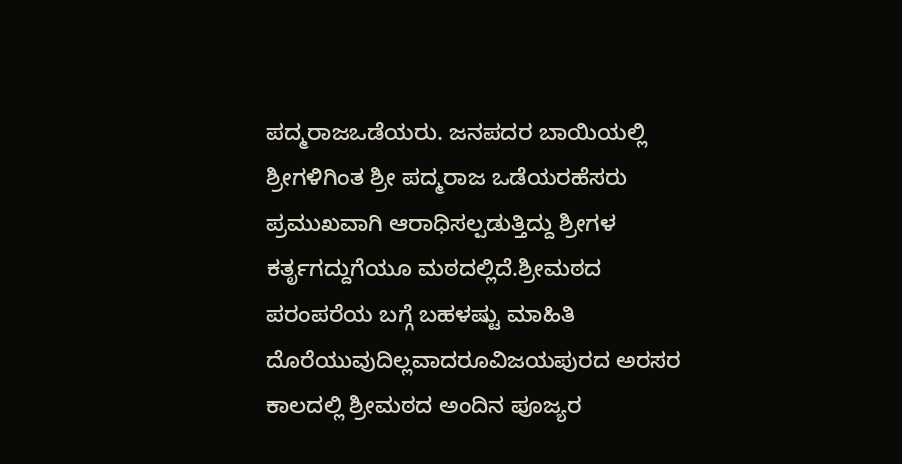ಪದ್ಮರಾಜಒಡೆಯರು. ಜನಪದರ ಬಾಯಿಯಲ್ಲಿ ಶ್ರೀಗಳಿಗಿಂತ ಶ್ರೀ ಪದ್ಮರಾಜ ಒಡೆಯರಹೆಸರು ಪ್ರಮುಖವಾಗಿ ಆರಾಧಿಸಲ್ಪಡುತ್ತಿದ್ದು ಶ್ರೀಗಳ ಕರ್ತೃಗದ್ದುಗೆಯೂ ಮಠದಲ್ಲಿದೆ.ಶ್ರೀಮಠದ ಪರಂಪರೆಯ ಬಗ್ಗೆ ಬಹಳಷ್ಟು ಮಾಹಿತಿ ದೊರೆಯುವುದಿಲ್ಲವಾದರೂವಿಜಯಪುರದ ಅರಸರ ಕಾಲದಲ್ಲಿ ಶ್ರೀಮಠದ ಅಂದಿನ ಪೂಜ್ಯರ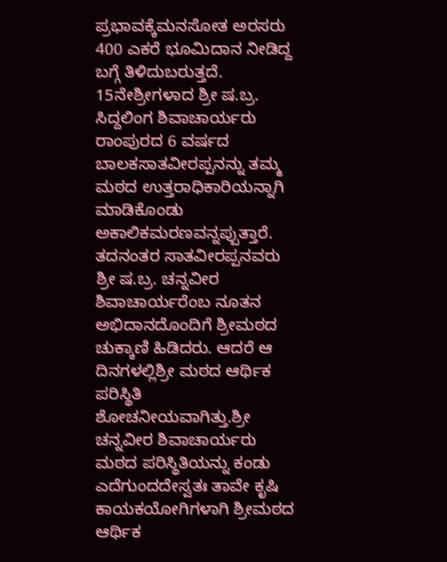ಪ್ರಭಾವಕ್ಕೆಮನಸೋತ ಅರಸರು 400 ಎಕರೆ ಭೂಮಿದಾನ ನೀಡಿದ್ದ ಬಗ್ಗೆ ತಿಳಿದುಬರುತ್ತದೆ. 15ನೇಶ್ರೀಗಳಾದ ಶ್ರೀ ಷ.ಬ್ರ. ಸಿದ್ದಲಿಂಗ ಶಿವಾಚಾರ್ಯರು ರಾಂಪುರದ 6 ವರ್ಷದ ಬಾಲಕಸಾತವೀರಪ್ಪನನ್ನು ತಮ್ಮ ಮಠದ ಉತ್ತರಾಧಿಕಾರಿಯನ್ನಾಗಿ ಮಾಡಿಕೊಂಡು ಅಕಾಲಿಕಮರಣವನ್ನಪ್ಪುತ್ತಾರೆ. ತದನಂತರ ಸಾತವೀರಪ್ಪನವರು ಶ್ರೀ ಷ.ಬ್ರ. ಚನ್ನವೀರ ಶಿವಾಚಾರ್ಯರೆಂಬ ನೂತನ ಅಭಿದಾನದೊಂದಿಗೆ ಶ್ರೀಮಠದ ಚುಕ್ಕಾಣಿ ಹಿಡಿದರು. ಆದರೆ ಆ ದಿನಗಳಲ್ಲಿಶ್ರೀ ಮಠದ ಆರ್ಥಿಕ ಪರಿಸ್ಥಿತಿ ಶೋಚನೀಯವಾಗಿತ್ತು.ಶ್ರೀ ಚನ್ನವೀರ ಶಿವಾಚಾರ್ಯರು ಮಠದ ಪರಿಸ್ಥಿತಿಯನ್ನು ಕಂಡು ಎದೆಗುಂದದೇಸ್ವತಃ ತಾವೇ ಕೃಷಿ ಕಾಯಕಯೋಗಿಗಳಾಗಿ ಶ್ರೀಮಠದ ಆರ್ಥಿಕ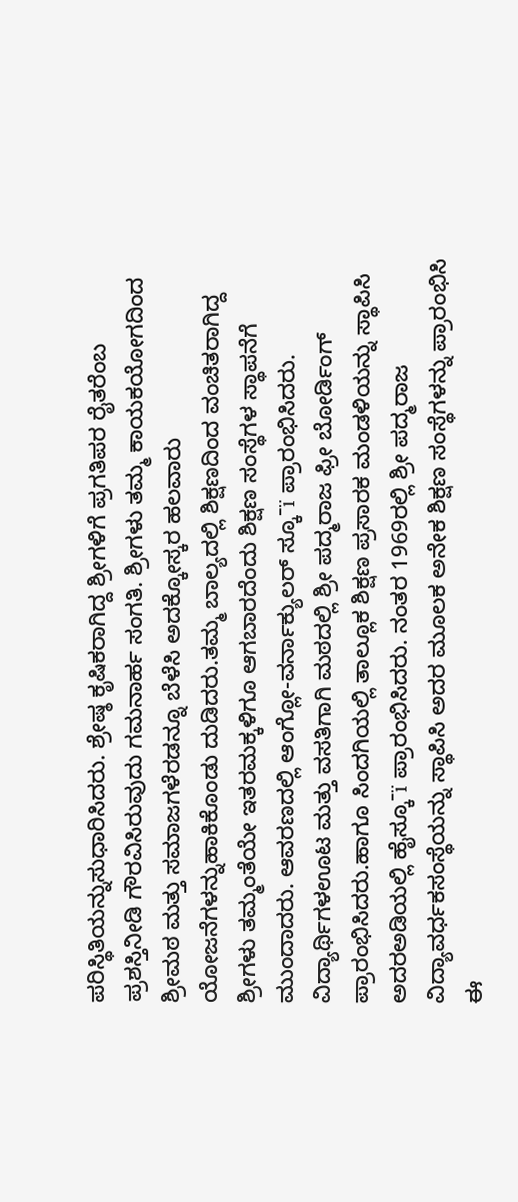ಪರಿಸ್ಥಿತಿಯನ್ನುಸುಧಾರಿಸಿದರು. ಶ್ರೇಷ್ಠ ಕೃಷಿಕರಾಗಿದ್ದ ಶ್ರೀಗಳಿಗೆ ಪ್ರಗತಿಪರ ರೈತರೆಂಬ ಪ್ರಶಸ್ತಿನೀಡಿ ಗೌರವಿಸಿರುವುದು ಗಮನಾರ್ಹ ಸಂಗತಿ. ಶ್ರೀಗಳು ತಮ್ಮ ಕಾಯಕಯೋಗದಿಂದ ಶ್ರೀಮಠ ಮತ್ತು ಸಮಾಜಗಳೆರಡನ್ನೂ ಬೆಳೆಸಿ ಅದಕ್ಕೋಸ್ಕರ ಹಲವಾರು ಯೋಜನೆಗಳನ್ನುಹಾಕಿಕೊಂಡು ದುಡಿದರು.ತಮ್ಮ ಬಾಲ್ಯದಲ್ಲಿ ಶಿಕ್ಷಣದಿಂದ ವಂಚಿತರಾಗಿದ್ದ ಶ್ರೀಗಳು ತಮ್ಮಂತೆಯೇ ಇತರಮಕ್ಕಳಿಗೂ ಆಗಬಾರದೆಂದು ಶಿಕ್ಷಣ ಸಂಸ್ಥೆಗಳ ಸ್ಥಾಪನೆಗೆ ಮುಂದಾದರು. ಆವರಣದಲ್ಲಿ ಆಂಗ್ಲೋ-ವರ್ನಾಕ್ಯುಲರ್ ಸ್ಕೂˉï ಪ್ರಾರಂಭಿಸಿದರು. ವಿದ್ಯಾರ್ಥಿಗಳಊಟ ಮತ್ತು ವಸತಿಗಾಗಿ ಮಠದಲ್ಲಿ ಶ್ರೀ ಪದ್ಮರಾಜ ಫ್ರೀ ಬೋರ್ಡಿಂಗ್ ಪ್ರಾರಂಭಿಸಿದರು.ಹಾಗೂ ಸಿಂದಗಿಯಲ್ಲಿ ತಾಲ್ಲೂಕ ಶಿಕ್ಷಣ ಪ್ರಸಾರಕ ಮಂಡಳಿಯನ್ನು ಸ್ಥಾಪಿಸಿ ಅದರಅಡಿಯಲ್ಲಿ ಹೈಸ್ಕೂˉï ಪ್ರಾರಂಭಿಸಿದರು. ನಂತರ 1969ರಲ್ಲಿ ಶ್ರೀ ಪದ್ಮರಾಜ ವಿದ್ಯಾವರ್ಧಕಸಂಸ್ಥೆಯನ್ನು ಸ್ಥಾಪಿಸಿ ಅದರ ಮೂಲಕ ಅನೇಕ ಶಿಕ್ಷಣ ಸಂಸ್ಥೆಗಳನ್ನು ಪ್ರಾರಂಭಿಸಿ ಈ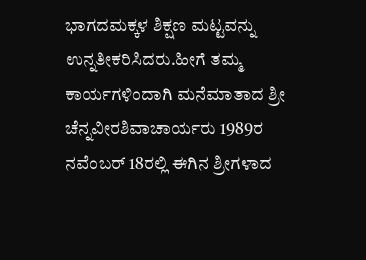ಭಾಗದಮಕ್ಕಳ ಶಿಕ್ಷಣ ಮಟ್ಟವನ್ನು ಉನ್ನತೀಕರಿಸಿದರು.ಹೀಗೆ ತಮ್ಮ ಕಾರ್ಯಗಳಿಂದಾಗಿ ಮನೆಮಾತಾದ ಶ್ರೀ ಚೆನ್ನವೀರಶಿವಾಚಾರ್ಯರು 1989ರ ನವೆಂಬರ್ 18ರಲ್ಲಿ ಈಗಿನ ಶ್ರೀಗಳಾದ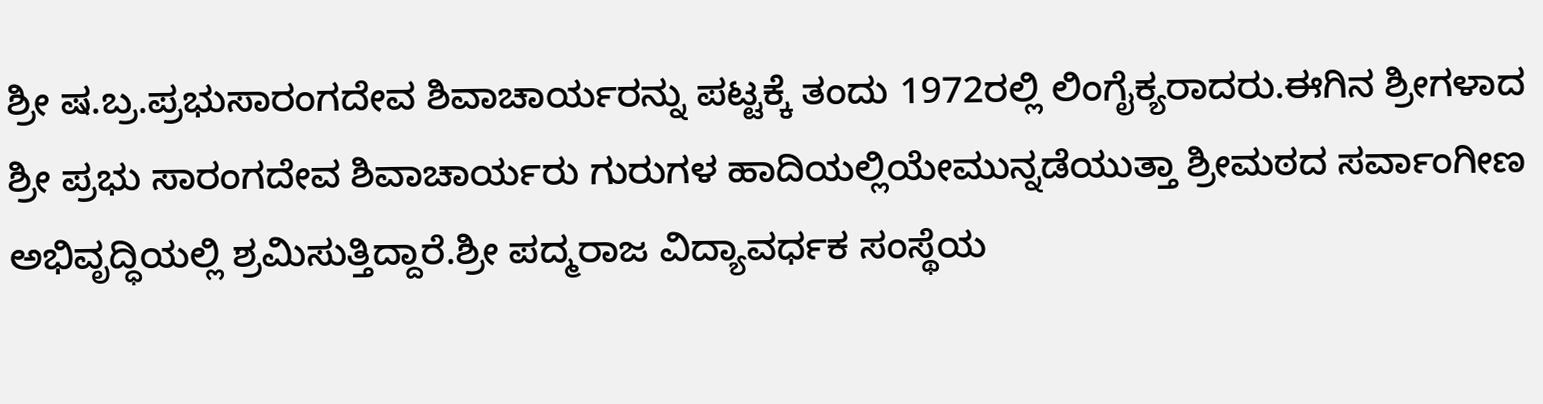ಶ್ರೀ ಷ.ಬ್ರ.ಪ್ರಭುಸಾರಂಗದೇವ ಶಿವಾಚಾರ್ಯರನ್ನು ಪಟ್ಟಕ್ಕೆ ತಂದು 1972ರಲ್ಲಿ ಲಿಂಗೈಕ್ಯರಾದರು.ಈಗಿನ ಶ್ರೀಗಳಾದ ಶ್ರೀ ಪ್ರಭು ಸಾರಂಗದೇವ ಶಿವಾಚಾರ್ಯರು ಗುರುಗಳ ಹಾದಿಯಲ್ಲಿಯೇಮುನ್ನಡೆಯುತ್ತಾ ಶ್ರೀಮಠದ ಸರ್ವಾಂಗೀಣ ಅಭಿವೃದ್ಧಿಯಲ್ಲಿ ಶ್ರಮಿಸುತ್ತಿದ್ದಾರೆ.ಶ್ರೀ ಪದ್ಮರಾಜ ವಿದ್ಯಾವರ್ಧಕ ಸಂಸ್ಥೆಯ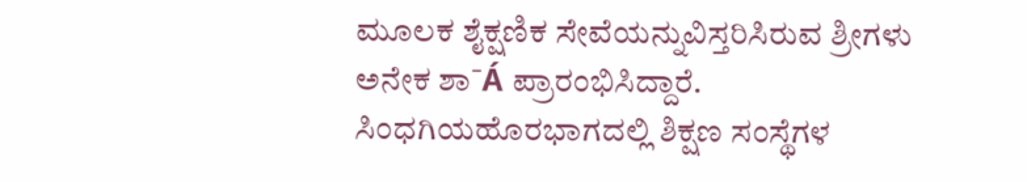ಮೂಲಕ ಶೈಕ್ಷಣಿಕ ಸೇವೆಯನ್ನುವಿಸ್ತರಿಸಿರುವ ಶ್ರೀಗಳು ಅನೇಕ ಶಾˉÁ ಪ್ರಾರಂಭಿಸಿದ್ದಾರೆ. ಸಿಂಧಗಿಯಹೊರಭಾಗದಲ್ಲಿ ಶಿಕ್ಷಣ ಸಂಸ್ಥೆಗಳ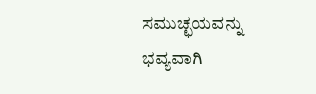ಸಮುಚ್ಛಯವನ್ನು ಭವ್ಯವಾಗಿ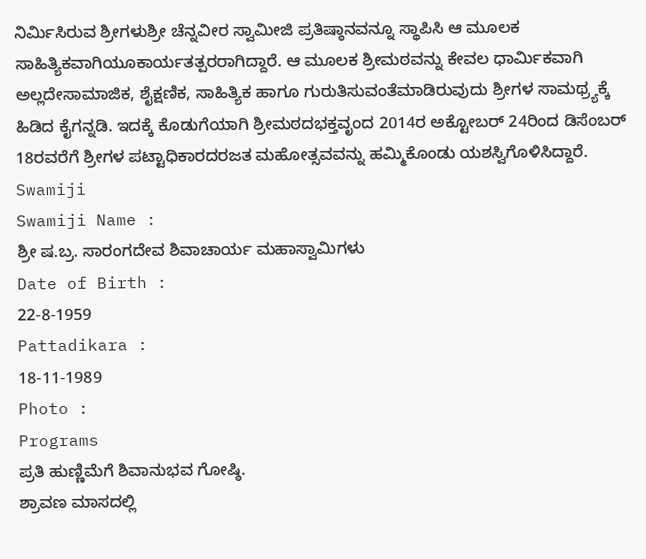ನಿರ್ಮಿಸಿರುವ ಶ್ರೀಗಳುಶ್ರೀ ಚೆನ್ನವೀರ ಸ್ವಾಮೀಜಿ ಪ್ರತಿಷ್ಠಾನವನ್ನೂ ಸ್ಥಾಪಿಸಿ ಆ ಮೂಲಕ ಸಾಹಿತ್ಯಿಕವಾಗಿಯೂಕಾರ್ಯತತ್ಪರರಾಗಿದ್ದಾರೆ. ಆ ಮೂಲಕ ಶ್ರೀಮಠವನ್ನು ಕೇವಲ ಧಾರ್ಮಿಕವಾಗಿ ಅಲ್ಲದೇಸಾಮಾಜಿಕ, ಶೈಕ್ಷಣಿಕ, ಸಾಹಿತ್ಯಿಕ ಹಾಗೂ ಗುರುತಿಸುವಂತೆಮಾಡಿರುವುದು ಶ್ರೀಗಳ ಸಾಮಥ್ರ್ಯಕ್ಕೆ ಹಿಡಿದ ಕೈಗನ್ನಡಿ. ಇದಕ್ಕೆ ಕೊಡುಗೆಯಾಗಿ ಶ್ರೀಮಠದಭಕ್ತವೃಂದ 2014ರ ಅಕ್ಟೋಬರ್ 24ರಿಂದ ಡಿಸೆಂಬರ್ 18ರವರೆಗೆ ಶ್ರೀಗಳ ಪಟ್ಟಾಧಿಕಾರದರಜತ ಮಹೋತ್ಸವವನ್ನು ಹಮ್ಮಿಕೊಂಡು ಯಶಸ್ವಿಗೊಳಿಸಿದ್ದಾರೆ.
Swamiji
Swamiji Name :
ಶ್ರೀ ಷ.ಬ್ರ. ಸಾರಂಗದೇವ ಶಿವಾಚಾರ್ಯ ಮಹಾಸ್ವಾಮಿಗಳು
Date of Birth :
22-8-1959
Pattadikara :
18-11-1989
Photo :
Programs
ಪ್ರತಿ ಹುಣ್ಣಿಮೆಗೆ ಶಿವಾನುಭವ ಗೋಷ್ಠಿ.
ಶ್ರಾವಣ ಮಾಸದಲ್ಲಿ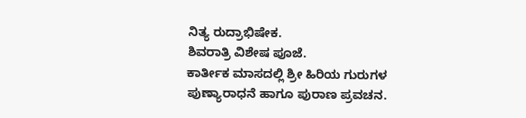ನಿತ್ಯ ರುದ್ರಾಭಿಷೇಕ.
ಶಿವರಾತ್ರಿ ವಿಶೇಷ ಪೂಜೆ.
ಕಾರ್ತೀಕ ಮಾಸದಲ್ಲಿ ಶ್ರೀ ಹಿರಿಯ ಗುರುಗಳ ಪುಣ್ಯಾರಾಧನೆ ಹಾಗೂ ಪುರಾಣ ಪ್ರವಚನ.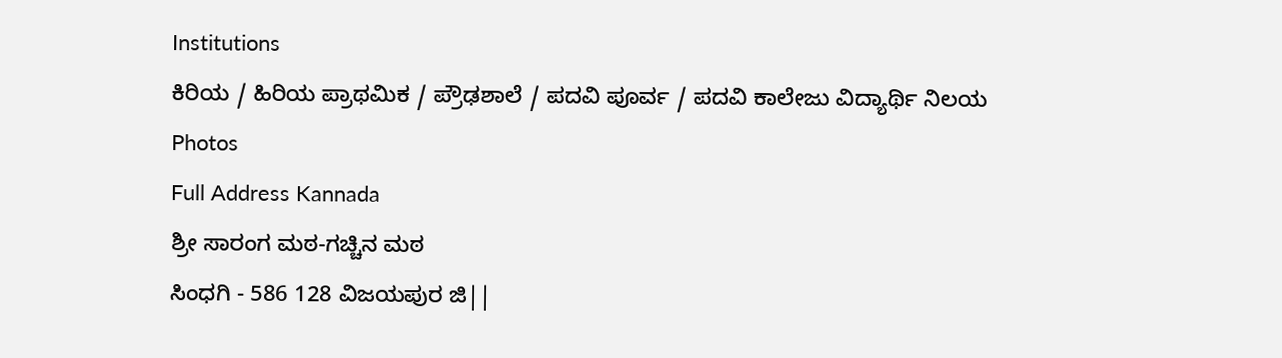Institutions
ಕಿರಿಯ / ಹಿರಿಯ ಪ್ರಾಥಮಿಕ / ಪ್ರೌಢಶಾಲೆ / ಪದವಿ ಪೂರ್ವ / ಪದವಿ ಕಾಲೇಜು ವಿದ್ಯಾರ್ಥಿ ನಿಲಯ
Photos
Full Address Kannada
ಶ್ರೀ ಸಾರಂಗ ಮಠ-ಗಚ್ಚಿನ ಮಠ
ಸಿಂಧಗಿ - 586 128 ವಿಜಯಪುರ ಜಿ||